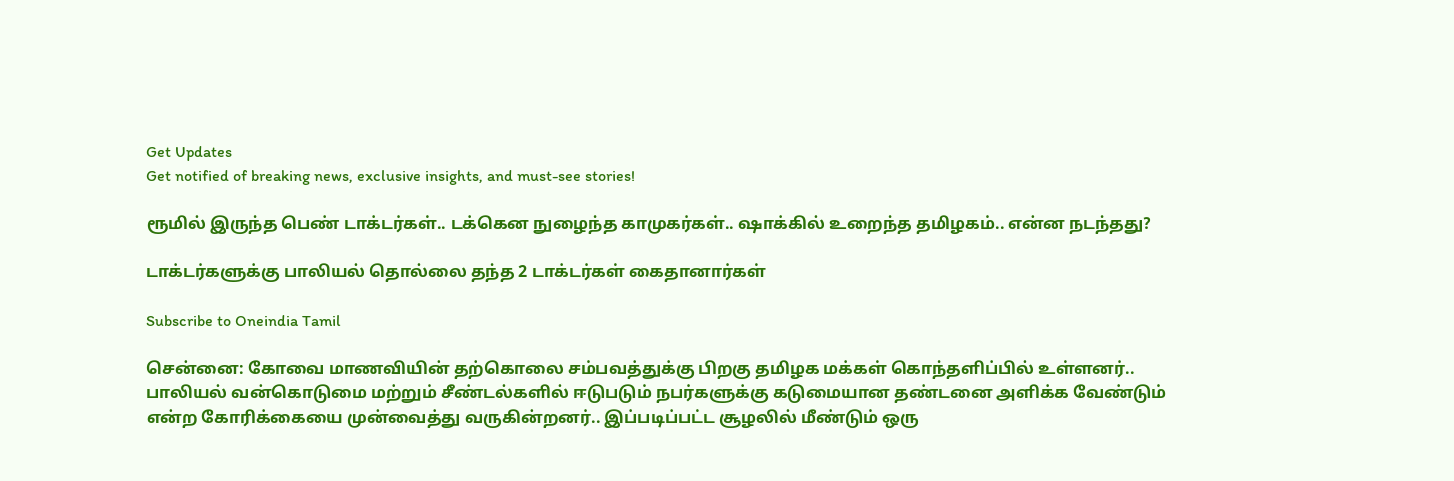Get Updates
Get notified of breaking news, exclusive insights, and must-see stories!

ரூமில் இருந்த பெண் டாக்டர்கள்.. டக்கென நுழைந்த காமுகர்கள்.. ஷாக்கில் உறைந்த தமிழகம்.. என்ன நடந்தது?

டாக்டர்களுக்கு பாலியல் தொல்லை தந்த 2 டாக்டர்கள் கைதானார்கள்

Subscribe to Oneindia Tamil

சென்னை: கோவை மாணவியின் தற்கொலை சம்பவத்துக்கு பிறகு தமிழக மக்கள் கொந்தளிப்பில் உள்ளனர்.. பாலியல் வன்கொடுமை மற்றும் சீண்டல்களில் ஈடுபடும் நபர்களுக்கு கடுமையான தண்டனை அளிக்க வேண்டும் என்ற கோரிக்கையை முன்வைத்து வருகின்றனர்.. இப்படிப்பட்ட சூழலில் மீண்டும் ஒரு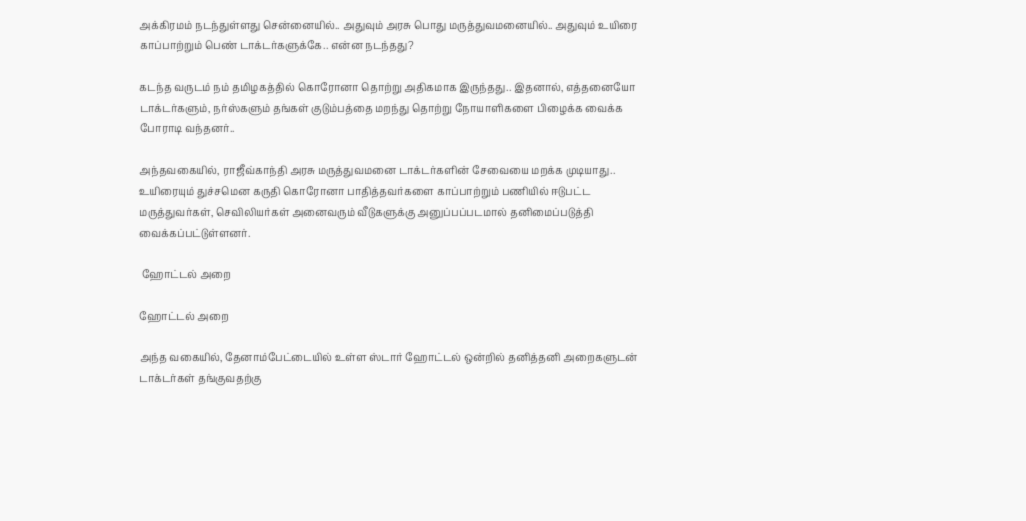அக்கிரமம் நடந்துள்ளது சென்னையில்.. அதுவும் அரசு பொது மருத்துவமனையில்.. அதுவும் உயிரை காப்பாற்றும் பெண் டாக்டர்களுக்கே.. என்ன நடந்தது?

கடந்த வருடம் நம் தமிழகத்தில் கொரோனா தொற்று அதிகமாக இருந்தது.. இதனால், எத்தனையோ டாக்டர்களும், நர்ஸ்களும் தங்கள் குடும்பத்தை மறந்து தொற்று நோயாளிகளை பிழைக்க வைக்க போராடி வந்தனர்..

அந்தவகையில், ராஜீவ்காந்தி அரசு மருத்துவமனை டாக்டர்களின் சேவையை மறக்க முடியாது.. உயிரையும் துச்சமென கருதி கொரோனா பாதித்தவர்களை காப்பாற்றும் பணியில் ஈடுபட்ட மருத்துவர்கள், செவிலியர்கள் அனைவரும் வீடுகளுக்கு அனுப்பப்படமால் தனிமைப்படுத்தி வைக்கப்பட்டுள்ளனர்.

 ஹோட்டல் அறை

ஹோட்டல் அறை

அந்த வகையில், தேனாம்பேட்டையில் உள்ள ஸ்டார் ஹோட்டல் ஒன்றில் தனித்தனி அறைகளுடன் டாக்டர்கள் தங்குவதற்கு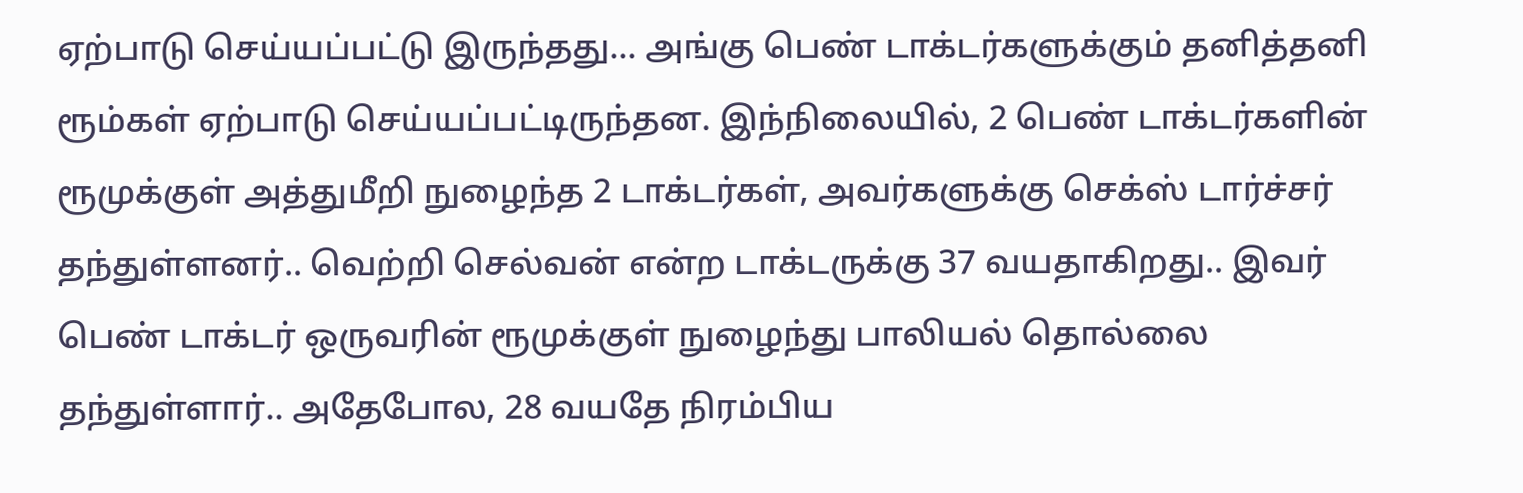ஏற்பாடு செய்யப்பட்டு இருந்தது... அங்கு பெண் டாக்டர்களுக்கும் தனித்தனி ரூம்கள் ஏற்பாடு செய்யப்பட்டிருந்தன. இந்நிலையில், 2 பெண் டாக்டர்களின் ரூமுக்குள் அத்துமீறி நுழைந்த 2 டாக்டர்கள், அவர்களுக்கு செக்ஸ் டார்ச்சர் தந்துள்ளனர்.. வெற்றி செல்வன் என்ற டாக்டருக்கு 37 வயதாகிறது.. இவர் பெண் டாக்டர் ஒருவரின் ரூமுக்குள் நுழைந்து பாலியல் தொல்லை தந்துள்ளார்.. அதேபோல, 28 வயதே நிரம்பிய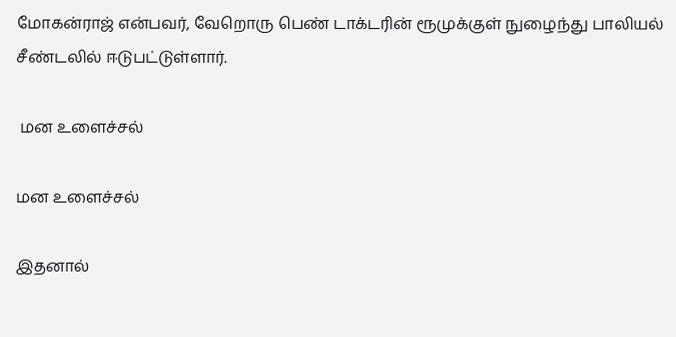மோகன்ராஜ் என்பவர், வேறொரு பெண் டாக்டரின் ரூமுக்குள் நுழைந்து பாலியல் சீண்டலில் ஈடுபட்டுள்ளார்.

 மன உளைச்சல்

மன உளைச்சல்

இதனால்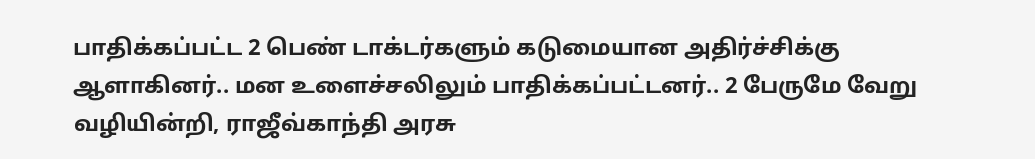பாதிக்கப்பட்ட 2 பெண் டாக்டர்களும் கடுமையான அதிர்ச்சிக்கு ஆளாகினர்.. மன உளைச்சலிலும் பாதிக்கப்பட்டனர்.. 2 பேருமே வேறு வழியின்றி, ராஜீவ்காந்தி அரசு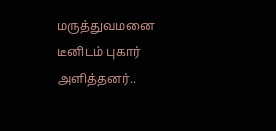மருத்துவமனை டீனிடம் புகார் அளித்தனர்..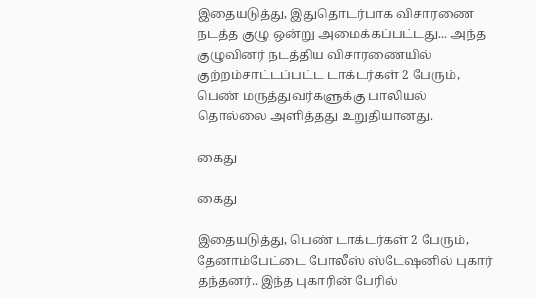இதையடுத்து, இதுதொடர்பாக விசாரணை நடத்த குழு ஒன்று அமைக்கப்பட்டது... அந்த குழுவினர் நடத்திய விசாரணையில் குற்றம்சாட்டப்பட்ட டாக்டர்கள் 2 பேரும், பெண் மருத்துவர்களுக்கு பாலியல் தொல்லை அளித்தது உறுதியானது.

கைது

கைது

இதையடுத்து, பெண் டாக்டர்கள் 2 பேரும், தேனாம்பேட்டை போலீஸ் ஸ்டேஷனில் புகார் தந்தனர்.. இந்த புகாரின் பேரில்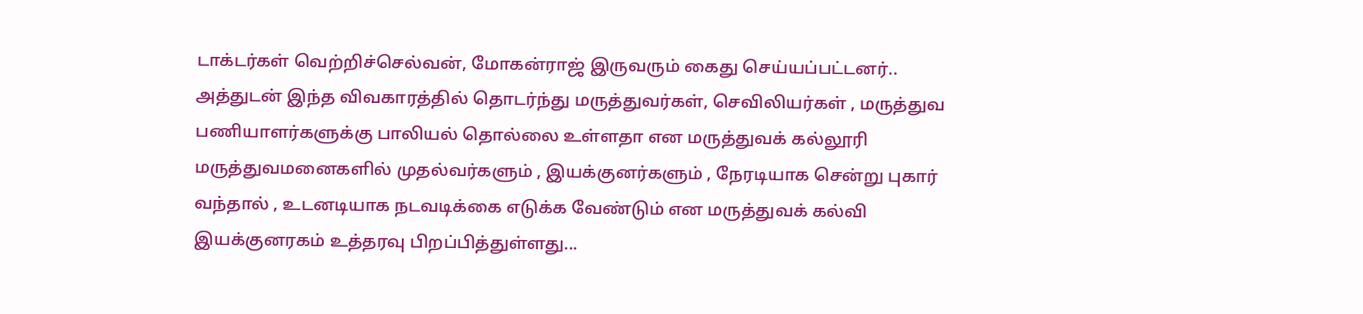டாக்டர்கள் வெற்றிச்செல்வன், மோகன்ராஜ் இருவரும் கைது செய்யப்பட்டனர்.. அத்துடன் இந்த விவகாரத்தில் தொடர்ந்து மருத்துவர்கள், செவிலியர்கள் , மருத்துவ பணியாளர்களுக்கு பாலியல் தொல்லை உள்ளதா என மருத்துவக் கல்லூரி மருத்துவமனைகளில் முதல்வர்களும் , இயக்குனர்களும் , நேரடியாக சென்று புகார் வந்தால் , உடனடியாக நடவடிக்கை எடுக்க வேண்டும் என மருத்துவக் கல்வி இயக்குனரகம் உத்தரவு பிறப்பித்துள்ளது...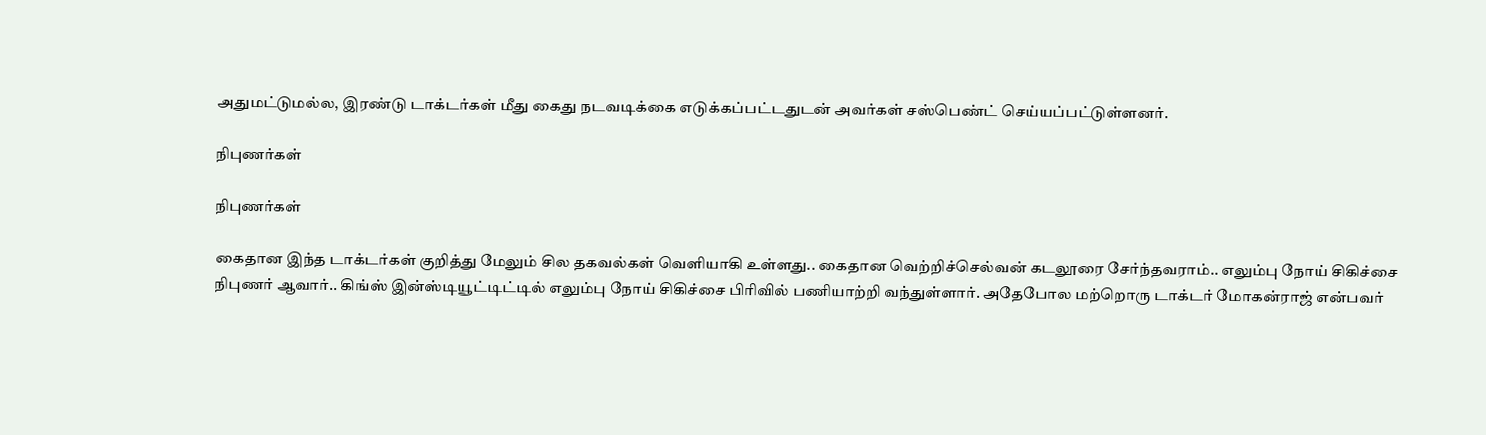அதுமட்டுமல்ல, இரண்டு டாக்டர்கள் மீது கைது நடவடிக்கை எடுக்கப்பட்டதுடன் அவர்கள் சஸ்பெண்ட் செய்யப்பட்டுள்ளனர்.

நிபுணர்கள்

நிபுணர்கள்

கைதான இந்த டாக்டர்கள் குறித்து மேலும் சில தகவல்கள் வெளியாகி உள்ளது.. கைதான வெற்றிச்செல்வன் கடலூரை சேர்ந்தவராம்.. எலும்பு நோய் சிகிச்சை நிபுணர் ஆவார்.. கிங்ஸ் இன்ஸ்டியூட்டிட்டில் எலும்பு நோய் சிகிச்சை பிரிவில் பணியாற்றி வந்துள்ளார். அதேபோல மற்றொரு டாக்டர் மோகன்ராஜ் என்பவர்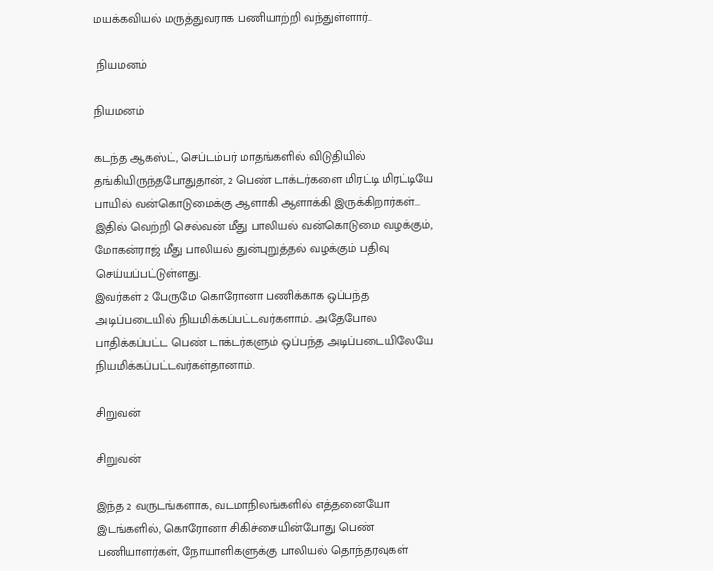மயக்கவியல் மருத்துவராக பணியாற்றி வந்துள்ளார்..

 நியமனம்

நியமனம்

கடந்த ஆகஸ்ட், செப்டம்பர் மாதங்களில் விடுதியில் தங்கியிருந்தபோதுதான், 2 பெண் டாக்டர்களை மிரட்டி மிரட்டியே பாயில் வன்கொடுமைக்கு ஆளாகி ஆளாக்கி இருக்கிறார்கள்... இதில் வெற்றி செல்வன் மீது பாலியல் வன்கொடுமை வழக்கும், மோகன்ராஜ் மீது பாலியல் துன்புறுத்தல் வழக்கும் பதிவு செய்யப்பட்டுள்ளது.
இவர்கள் 2 பேருமே கொரோனா பணிக்காக ஒப்பந்த அடிப்படையில் நியமிக்கப்பட்டவர்களாம்.. அதேபோல பாதிக்கப்பட்ட பெண் டாக்டர்களும் ஒப்பந்த அடிப்படையிலேயே நியமிக்கப்பட்டவர்கள்தானாம்.

சிறுவன்

சிறுவன்

இந்த 2 வருடங்களாக, வடமாநிலங்களில் எத்தனையோ இடங்களில், கொரோனா சிகிச்சையின்போது பெண் பணியாளர்கள், நோயாளிகளுக்கு பாலியல் தொந்தரவுகள்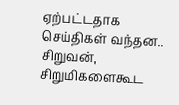ஏற்பட்டதாக செய்திகள் வந்தன.. சிறுவன், சிறுமிகளைகூட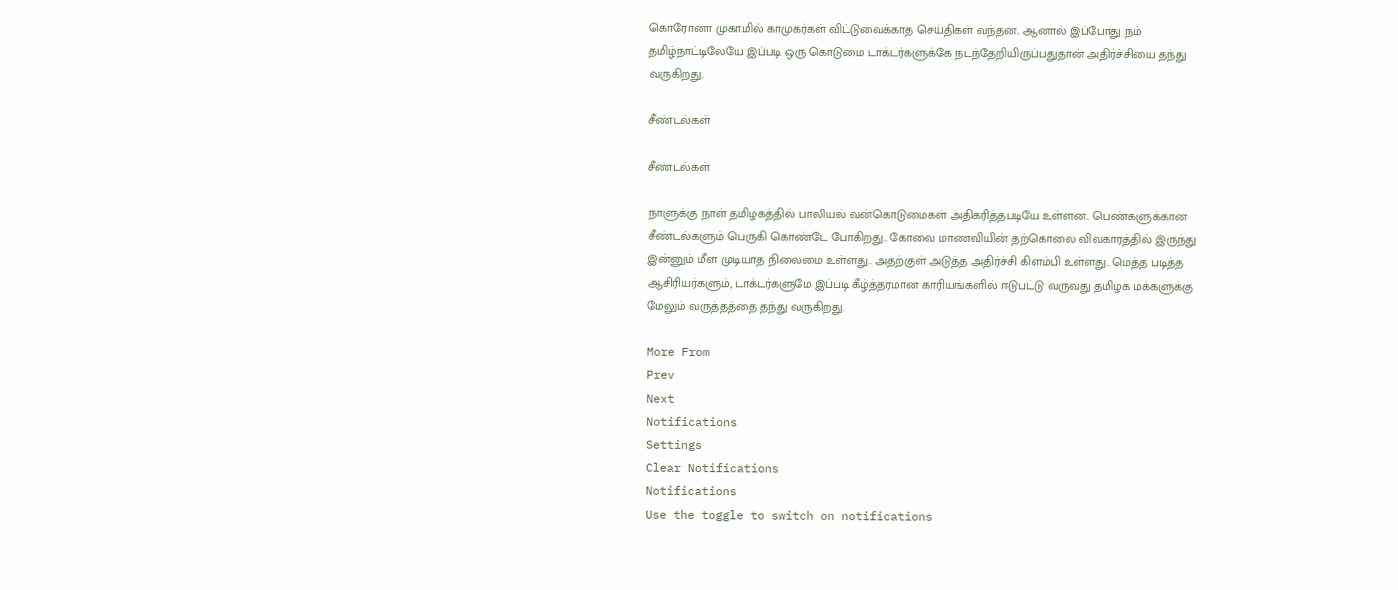கொரோனா முகாமில் காமுகர்கள் விட்டுவைக்காத செய்திகள் வந்தன.. ஆனால் இப்போது நம் தமிழ்நாட்டிலேயே இப்படி ஒரு கொடுமை டாக்டர்களுக்கே நடந்தேறியிருப்பதுதான் அதிர்ச்சியை தந்து வருகிறது.

சீண்டல்கள்

சீண்டல்கள்

நாளுக்கு நாள் தமிழகத்தில் பாலியல் வன்கொடுமைகள் அதிகரித்தபடியே உள்ளன.. பெண்களுக்கான சீண்டல்களும் பெருகி கொண்டே போகிறது.. கோவை மாணவியின் தற்கொலை விவகாரத்தில் இருந்து இன்னும் மீள முடியாத நிலைமை உள்ளது.. அதற்குள் அடுத்த அதிர்ச்சி கிளம்பி உள்ளது.. மெத்த படித்த ஆசிரியர்களும், டாக்டர்களுமே இப்படி கீழ்த்தரமான காரியங்களில் ஈடுபட்டு வருவது தமிழக மக்களுக்கு மேலும் வருத்தத்தை தந்து வருகிறது.

More From
Prev
Next
Notifications
Settings
Clear Notifications
Notifications
Use the toggle to switch on notifications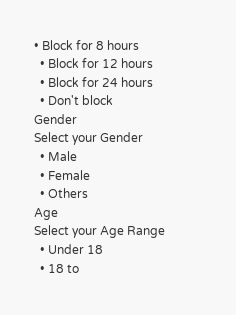• Block for 8 hours
  • Block for 12 hours
  • Block for 24 hours
  • Don't block
Gender
Select your Gender
  • Male
  • Female
  • Others
Age
Select your Age Range
  • Under 18
  • 18 to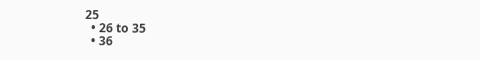25
  • 26 to 35
  • 36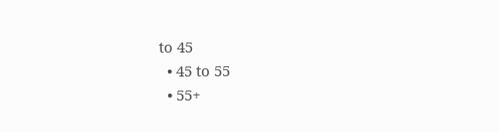to 45
  • 45 to 55
  • 55+